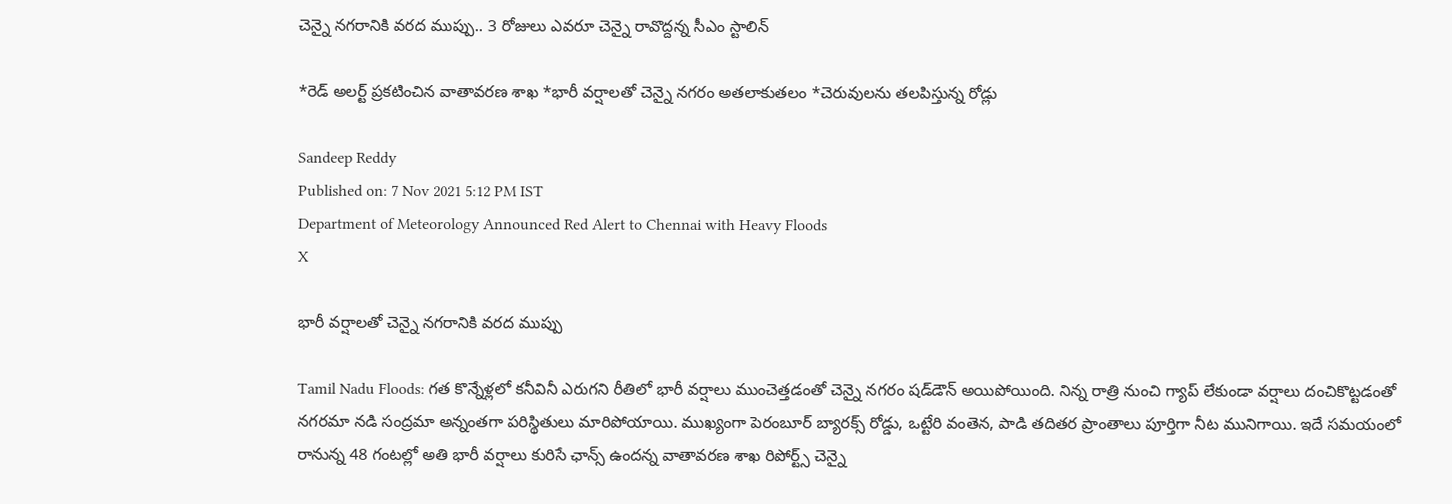చెన్నై నగరానికి వరద ముప్పు.. 3 రోజులు ఎవరూ చెన్నై రావొద్దన్న సీఎం స్టాలిన్

*రెడ్ అలర్ట్ ప్రకటించిన వాతావరణ శాఖ *భారీ వర్షాలతో చెన్నై నగరం అతలాకుతలం *చెరువులను తలపిస్తున్న రోడ్లు

Sandeep Reddy
Published on: 7 Nov 2021 5:12 PM IST
Department of Meteorology Announced Red Alert to Chennai with Heavy Floods
X

భారీ వర్షాలతో చెన్నై నగరానికి వరద ముప్పు

Tamil Nadu Floods: గత కొన్నేళ్లలో కనీవినీ ఎరుగని రీతిలో భారీ వర్షాలు ముంచెత్తడంతో చెన్నై నగరం షడ్‌డౌన్ అయిపోయింది. నిన్న రాత్రి నుంచి గ్యాప్ లేకుండా వర్షాలు దంచికొట్టడంతో నగరమా నడి సంద్రమా అన్నంతగా పరిస్థితులు మారిపోయాయి. ముఖ్యంగా పెరంబూర్ బ్యారక్స్ రోడ్డు, ఒట్టేరి వంతెన, పాడి తదితర ప్రాంతాలు పూర్తిగా నీట మునిగాయి. ఇదే సమయంలో రానున్న 48 గంటల్లో అతి భారీ వర్షాలు కురిసే ఛాన్స్ ఉందన్న వాతావరణ శాఖ రిపోర్ట్స్ చెన్నై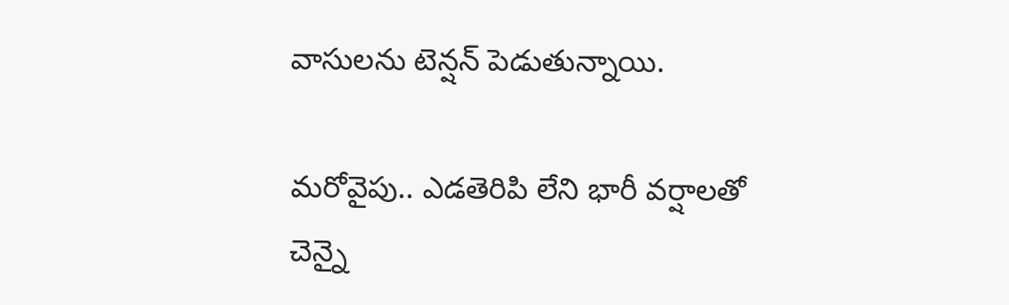వాసులను టెన్షన్ పెడుతున్నాయి.

మరోవైపు.. ఎడతెరిపి లేని భారీ వర్షాలతో చెన్నై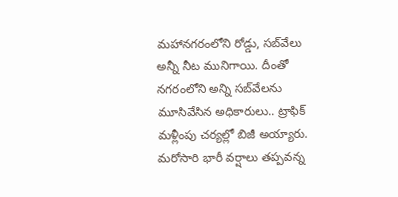మహానగరంలోని రోడ్డు, సబ్‌వేలు అన్నీ నీట మునిగాయి. దీంతో నగరంలోని అన్ని సబ్‌వేలను మూసివేసిన అధికారులు.. ట్రాఫిక్ మళ్లీంపు చర్యల్లో బిజీ అయ్యారు. మరోసారి భారీ వర్షాలు తప్పవన్న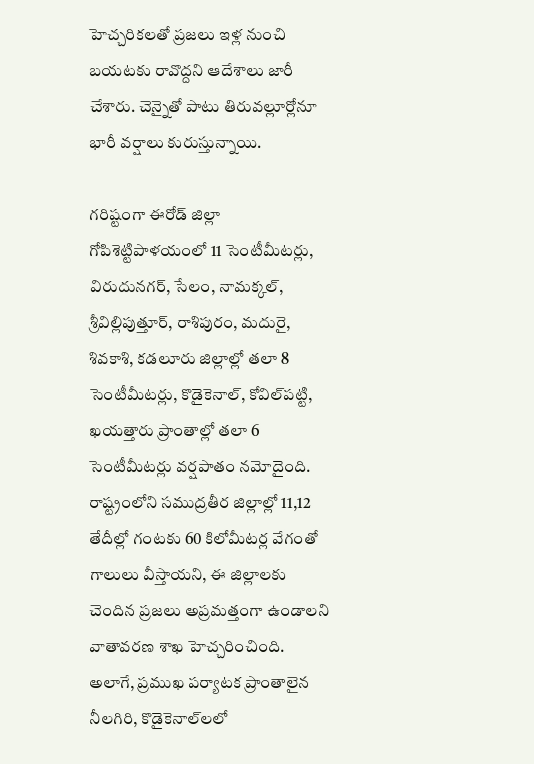హెచ్చరికలతో ప్రజలు ఇళ్ల నుంచి బయటకు రావొద్దని ఆదేశాలు జారీ చేశారు. చెన్నైతో పాటు తిరువల్లూర్లోనూ భారీ వర్షాలు కురుస్తున్నాయి.

గరిష్టంగా ఈరోడ్‌ జిల్లా గోపిశెట్టిపాళయంలో 11 సెంటీమీటర్లు, విరుదునగర్‌, సేలం, నామక్కల్‌, శ్రీవిల్లిపుత్తూర్‌, రాశిపురం, మదురై, శివకాశి, కడలూరు జిల్లాల్లో తలా 8 సెంటీమీటర్లు, కొడైకెనాల్‌, కోవిల్‌పట్టి, ఖయత్తారు ప్రాంతాల్లో తలా 6 సెంటీమీటర్లు వర్షపాతం నమోదైంది. రాష్ట్రంలోని సముద్రతీర జిల్లాల్లో 11,12 తేదీల్లో గంటకు 60 కిలోమీటర్ల వేగంతో గాలులు వీస్తాయని, ఈ జిల్లాలకు చెందిన ప్రజలు అప్రమత్తంగా ఉండాలని వాతావరణ శాఖ హెచ్చరించింది. అలాగే, ప్రముఖ పర్యాటక ప్రాంతాలైన నీలగిరి, కొడైకెనాల్‌లలో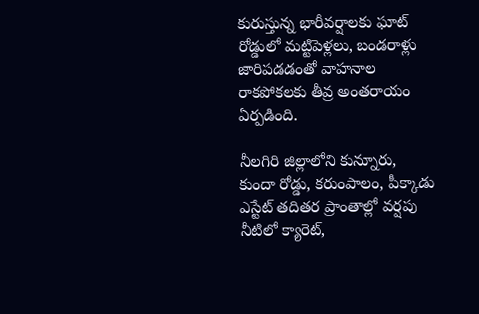కురుస్తున్న భారీవర్షాలకు ఘాట్‌ రోడ్డులో మట్టిపెళ్లలు, బండరాళ్లు జారిపడడంతో వాహనాల రాకపోకలకు తీవ్ర అంతరాయం ఏర్పడింది.

నీలగిరి జిల్లాలోని కున్నూరు, కుందా రోడ్డు, కరుంపాలం, పీక్కాడు ఎస్టేట్‌ తదితర ప్రాంతాల్లో వర్షపు నీటిలో క్యారెట్‌,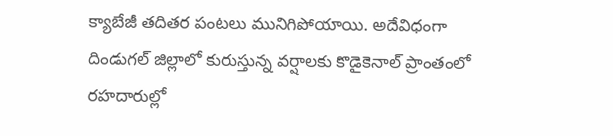క్యాబేజీ తదితర పంటలు మునిగిపోయాయి. అదేవిధంగా దిండుగల్‌ జిల్లాలో కురుస్తున్న వర్షాలకు కొడైకెనాల్‌ ప్రాంతంలో రహదారుల్లో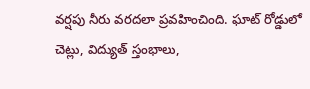వర్షపు నీరు వరదలా ప్రవహించింది. ఘాట్‌ రోడ్డులో చెట్లు, విద్యుత్‌ స్తంభాలు,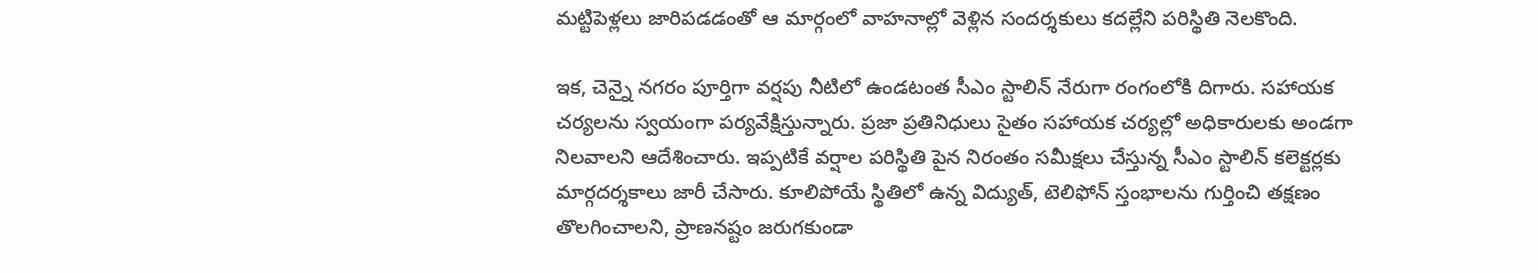మట్టిపెళ్లలు జారిపడడంతో ఆ మార్గంలో వాహనాల్లో వెళ్లిన సందర్శకులు కదల్లేని పరిస్థితి నెలకొంది.

ఇక, చెన్నై నగరం పూర్తిగా వర్షపు నీటిలో ఉండటంత సీఎం స్టాలిన్ నేరుగా రంగంలోకి దిగారు. సహాయక చర్యలను స్వయంగా పర్యవేక్షిస్తున్నారు. ప్రజా ప్రతినిధులు సైతం సహాయక చర్యల్లో అధికారులకు అండగా నిలవాలని ఆదేశించారు. ఇప్పటికే వర్షాల పరిస్థితి పైన నిరంతం సమీక్షలు చేస్తున్న సీఎం స్టాలిన్ కలెక్టర్లకు మార్గదర్శకాలు జారీ చేసారు. కూలిపోయే స్థితిలో ఉన్న విద్యుత్‌, టెలిఫోన్‌ స్తంభాలను గుర్తించి తక్షణం తొలగించాలని, ప్రాణనష్టం జరుగకుండా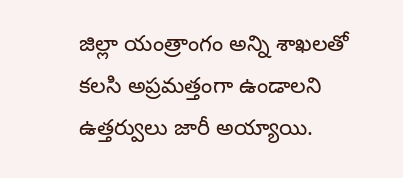జిల్లా యంత్రాంగం అన్ని శాఖలతో కలసి అప్రమత్తంగా ఉండాలని ఉత్తర్వులు జారీ అయ్యాయి.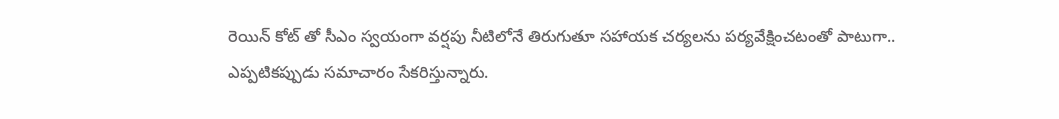రెయిన్ కోట్ తో సీఎం స్వయంగా వర్షపు నీటిలోనే తిరుగుతూ సహాయక చర్యలను పర్యవేక్షించటంతో పాటుగా.. ఎప్పటికప్పుడు సమాచారం సేకరిస్తున్నారు.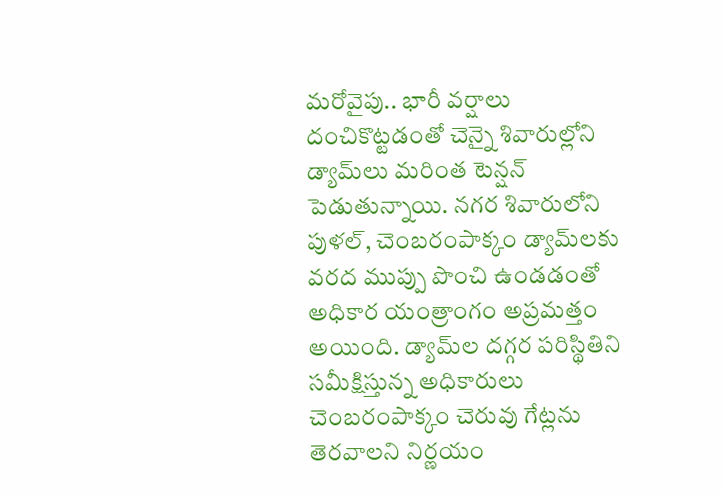మరోవైపు.. భారీ వర్షాలు దంచికొట్టడంతో చెన్నై శివారుల్లోని డ్యామ్‌లు మరింత టెన్షన్ పెడుతున్నాయి. నగర శివారులోని పుళల్, చెంబరంపాక్కం డ్యామ్‌లకు వరద ముప్పు పొంచి ఉండడంతో అధికార యంత్రాంగం అప్రమత్తం అయింది. డ్యామ్‌ల దగ్గర పరిస్థితిని సమీక్షిస్తున్న అధికారులు చెంబరంపాక్కం చెరువు గేట్లను తెరవాలని నిర్ణయం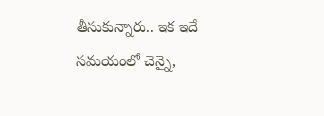తీసుకున్నారు.. ఇక ఇదే సమయంలో చెన్నై,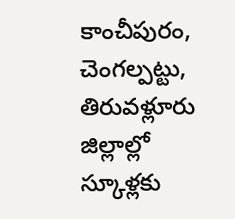కాంచీపురం, చెంగల్పట్టు, తిరువళ్లూరు జిల్లాల్లో స్కూళ్లకు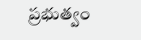ప్రభుత్వం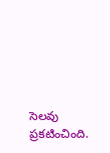సెలవు ప్రకటించింది.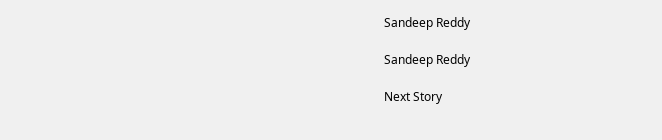Sandeep Reddy

Sandeep Reddy

Next Story